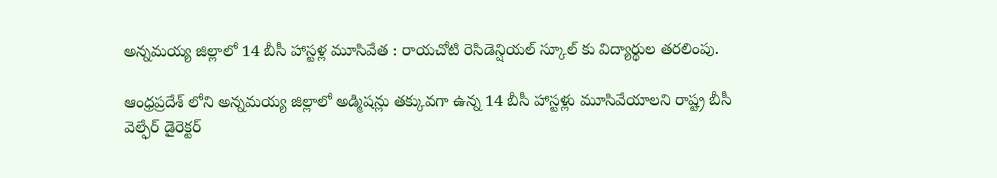అన్నమయ్య జిల్లాలో 14 బీసీ హాస్టళ్ల మూసివేత : రాయచోటి రెసిడెన్షియల్ స్కూల్‌ కు విద్యార్థుల తరలింపు.

ఆంధ్రప్రదేశ్ లోని అన్నమయ్య జిల్లాలో అడ్మిషన్లు తక్కువగా ఉన్న 14 బీసీ హాస్టళ్లు మూసివేయాలని రాష్ట్ర బీసీ వెల్ఫేర్ డైరెక్టర్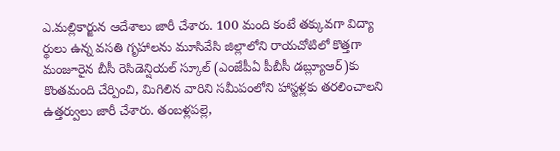ఎ.మల్లికార్జున ఆదేశాలు జారీ చేశారు. 100 మంది కంటే తక్కువగా విద్యా ర్థులు ఉన్న వసతి గృహాలను మూసివేసి జిల్లాలోని రాయచోటిలో కొత్తగా మంజూరైన బీసీ రెసిడెన్షియల్ స్కూల్ (ఎంజేపీఏ పీబీసీ డబ్ల్యూఆర్)కు కొంతమంది చేర్పించి, మిగిలిన వారిని సమీపంలోని హాస్టళ్లకు తరలించాలని ఉత్తర్వులు జారీ చేశారు. తంబళ్లపల్లె,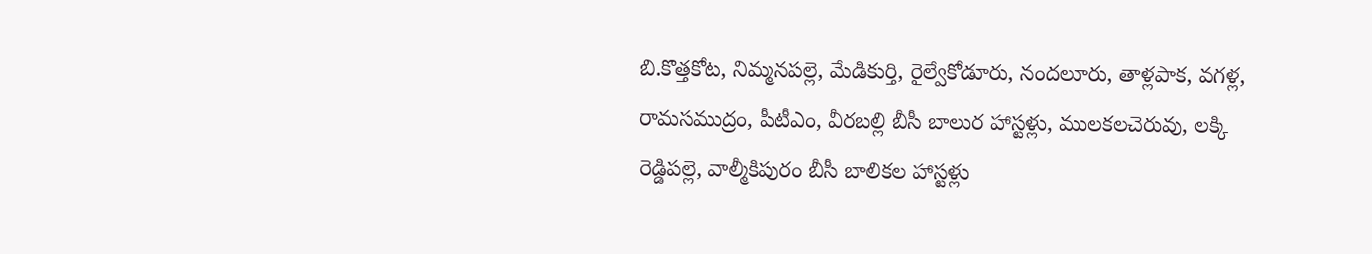బి.కొత్తకోట, నిమ్మనపల్లె, మేడికుర్తి, రైల్వేకోడూరు, నందలూరు, తాళ్లపాక, వగళ్ల, రామసముద్రం, పీటీఎం, వీరబల్లి బీసీ బాలుర హాస్టళ్లు, ములకలచెరువు, లక్కి రెడ్డిపల్లె, వాల్మీకిపురం బీసీ బాలికల హాస్టళ్లు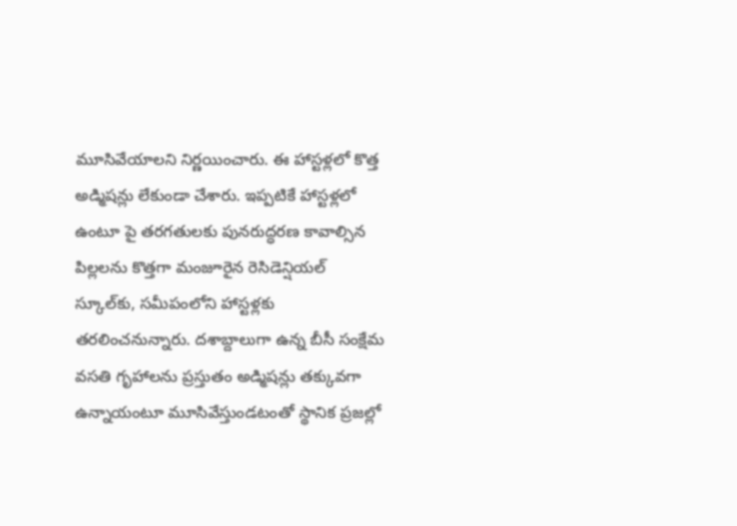మూసివేయాలని నిర్ణయించారు. ఈ హాస్టళ్లలో కొత్త అడ్మిషన్లు లేకుండా చేశారు. ఇప్పటికే హాస్టళ్లలో ఉంటూ పై తరగతులకు పునరుద్ధరణ కావాల్సిన పిల్లలను కొత్తగా మంజూరైన రెసిడెన్షియల్ స్కూల్‌కు, సమీపంలోని హాస్టళ్లకు తరలించనున్నారు. దశాబ్దాలుగా ఉన్న బీసీ సంక్షేమ వసతి గృహాలను ప్రస్తుతం అడ్మిషన్లు తక్కువగా ఉన్నాయంటూ మూసివేస్తుండటంతో స్థానిక ప్రజల్లో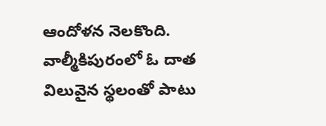ఆందోళన నెలకొంది. వాల్మీకిపురంలో ఓ దాత విలువైన స్థలంతో పాటు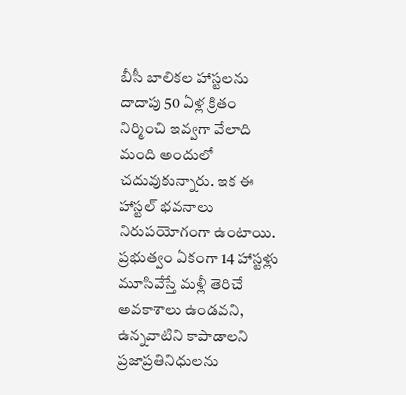బీసీ బాలికల హాస్టలను దాదాపు 50 ఏళ్ల క్రితం నిర్మించి ఇవ్వగా వేలాది మంది అందులో చదువుకున్నారు. ఇక ఈ హాస్టల్ భవనాలు నిరుపయోగంగా ఉంటాయి. ప్రభుత్వం ఏకంగా 14 హాస్టళ్లు మూసివేస్తే మళ్లీ తెరిచే అవకాశాలు ఉండవని, ఉన్నవాటిని కాపాడాలని ప్రజాప్రతినిధులను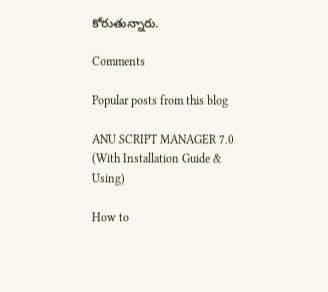కోరుతున్నారు.

Comments

Popular posts from this blog

ANU SCRIPT MANAGER 7.0 (With Installation Guide & Using)

How to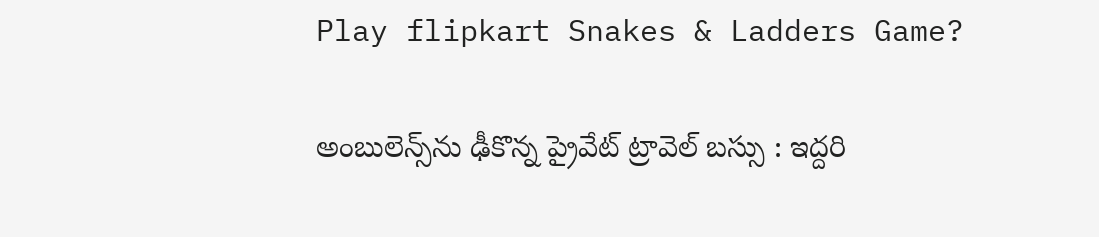Play flipkart Snakes & Ladders Game?

అంబులెన్స్‌ను ఢీకొన్న ప్రైవేట్ ట్రావెల్ బస్సు : ఇద్దరి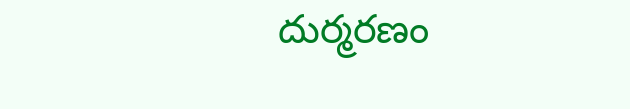దుర్మరణం